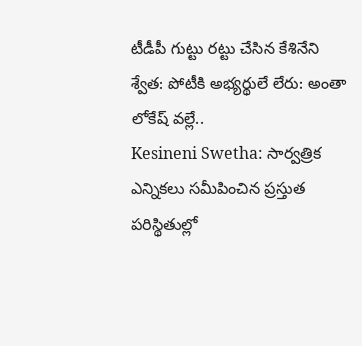టీడీపీ గుట్టు రట్టు చేసిన కేశినేని శ్వేత: పోటీకి అభ్యర్థులే లేరు: అంతా లోకేష్ వల్లే..
Kesineni Swetha: సార్వత్రిక ఎన్నికలు సమీపించిన ప్రస్తుత పరిస్థితుల్లో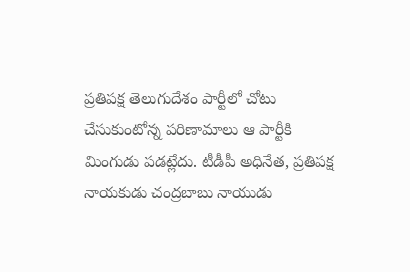ప్రతిపక్ష తెలుగుదేశం పార్టీలో చోటు చేసుకుంటోన్న పరిణామాలు ఆ పార్టీకి మింగుడు పడట్లేదు. టీడీపీ అధినేత, ప్రతిపక్ష నాయకుడు చంద్రబాబు నాయుడు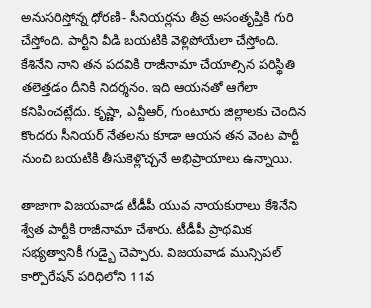అనుసరిస్తోన్న ధోరణి- సీనియర్లను తీవ్ర అసంతృప్తికి గురి చేస్తోంది. పార్టీని వీడి బయటికి వెళ్లిపోయేలా చేస్తోంది.
కేశినేని నాని తన పదవికి రాజీనామా చేయాల్సిన పరిస్థితి తలెత్తడం దీనికి నిదర్శనం. ఇది ఆయనతో ఆగేలా కనిపించట్లేదు. కృష్ణా, ఎన్టీఆర్, గుంటూరు జిల్లాలకు చెందిన కొందరు సీనియర్ నేతలను కూడా ఆయన తన వెంట పార్టీ నుంచి బయటికి తీసుకెళ్లొచ్చనే అభిప్రాయాలు ఉన్నాయి.

తాజాగా విజయవాడ టీడీపీ యువ నాయకురాలు కేశినేని శ్వేత పార్టీకి రాజీనామా చేశారు. టీడీపీ ప్రాథమిక సభ్యత్వానికీ గుడ్బై చెప్పారు. విజయవాడ మున్సిపల్ కార్పొరేషన్ పరిధిలోని 11వ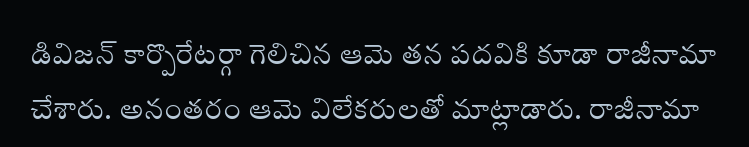డివిజన్ కార్పొరేటర్గా గెలిచిన ఆమె తన పదవికి కూడా రాజీనామా చేశారు. అనంతరం ఆమె విలేకరులతో మాట్లాడారు. రాజీనామా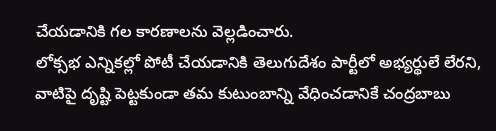చేయడానికి గల కారణాలను వెల్లడించారు.
లోక్సభ ఎన్నికల్లో పోటీ చేయడానికి తెలుగుదేశం పార్టీలో అభ్యర్థులే లేరని, వాటిపై దృష్టి పెట్టకుండా తమ కుటుంబాన్ని వేధించడానికే చంద్రబాబు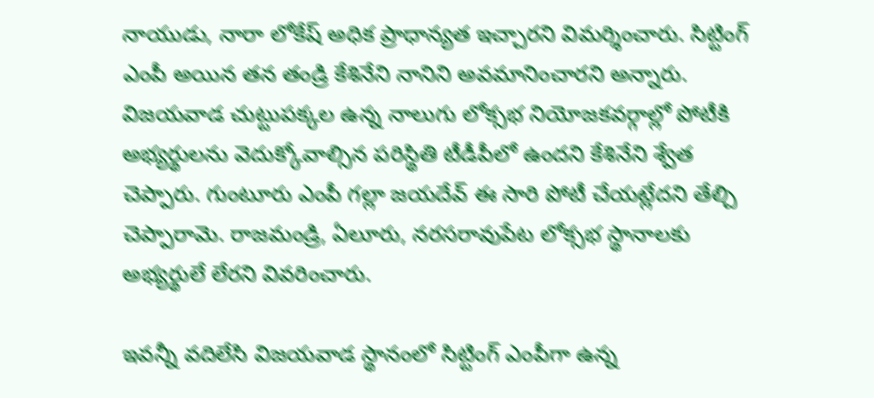నాయుడు, నారా లోకేష్ అధిక ప్రాధాన్యత ఇచ్చారని విమర్శించారు. సిట్టింగ్ ఎంపీ అయిన తన తండ్రి కేశినేని నానిని అవమానించారని అన్నారు.
విజయవాడ చుట్టుపక్కల ఉన్న నాలుగు లోక్సభ నియోజకవర్గాల్లో పోటీకి అభ్యర్థులను వెదుక్కోవాల్సిన పరిస్థితి టీడీపీలో ఉందని కేశినేని శ్వేత చెప్పారు. గుంటూరు ఎంపీ గల్లా జయదేవ్ ఈ సారి పోటీ చేయట్లేదని తేల్చి చెప్పారామె. రాజమండ్రి, ఏలూరు, నరసరావుపేట లోక్సభ స్థానాలకు అభ్యర్థులే లేరని వివరించారు.

ఇవన్నీ వదిలేసి విజయవాడ స్థానంలో సిట్టింగ్ ఎంపీగా ఉన్న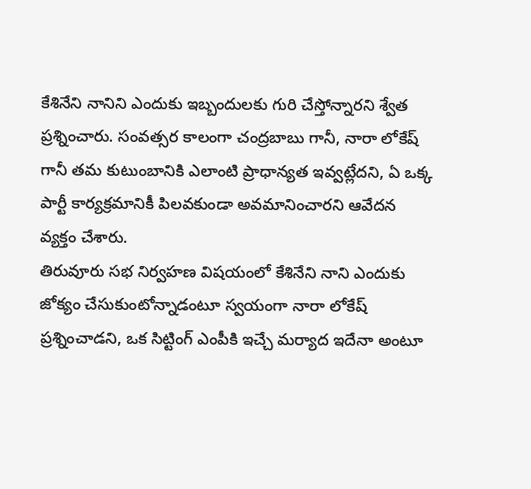కేశినేని నానిని ఎందుకు ఇబ్బందులకు గురి చేస్తోన్నారని శ్వేత ప్రశ్నించారు. సంవత్సర కాలంగా చంద్రబాబు గానీ, నారా లోకేష్ గానీ తమ కుటుంబానికి ఎలాంటి ప్రాధాన్యత ఇవ్వట్లేదని, ఏ ఒక్క పార్టీ కార్యక్రమానికీ పిలవకుండా అవమానించారని ఆవేదన వ్యక్తం చేశారు.
తిరువూరు సభ నిర్వహణ విషయంలో కేశినేని నాని ఎందుకు జోక్యం చేసుకుంటోన్నాడంటూ స్వయంగా నారా లోకేష్ ప్రశ్నించాడని, ఒక సిట్టింగ్ ఎంపీకి ఇచ్చే మర్యాద ఇదేనా అంటూ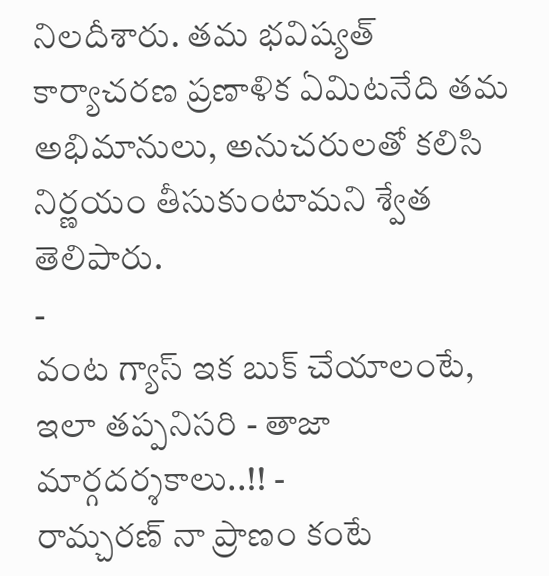నిలదీశారు. తమ భవిష్యత్ కార్యాచరణ ప్రణాళిక ఏమిటనేది తమ అభిమానులు, అనుచరులతో కలిసి నిర్ణయం తీసుకుంటామని శ్వేత తెలిపారు.
-
వంట గ్యాస్ ఇక బుక్ చేయాలంటే, ఇలా తప్పనిసరి - తాజా మార్గదర్శకాలు..!! -
రామ్చరణ్ నా ప్రాణం కంటే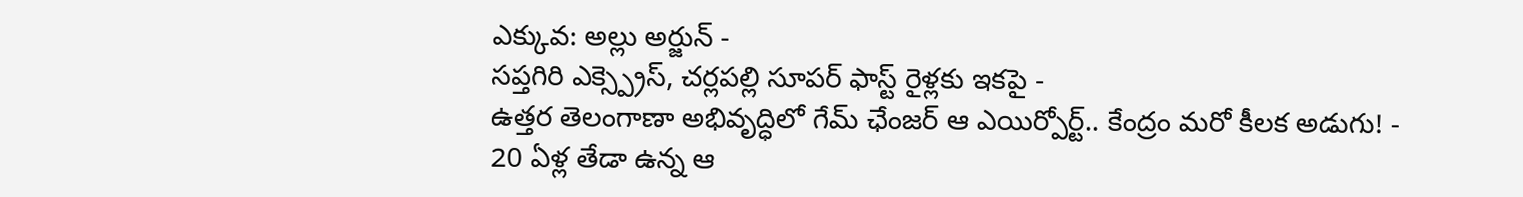ఎక్కువ: అల్లు అర్జున్ -
సప్తగిరి ఎక్స్ప్రెస్, చర్లపల్లి సూపర్ ఫాస్ట్ రైళ్లకు ఇకపై -
ఉత్తర తెలంగాణా అభివృద్ధిలో గేమ్ ఛేంజర్ ఆ ఎయిర్పోర్ట్.. కేంద్రం మరో కీలక అడుగు! -
20 ఏళ్ల తేడా ఉన్న ఆ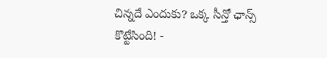చిన్నదే ఎందుకు? ఒక్క సీన్తో ఛాన్స్ కొట్టేసింది! -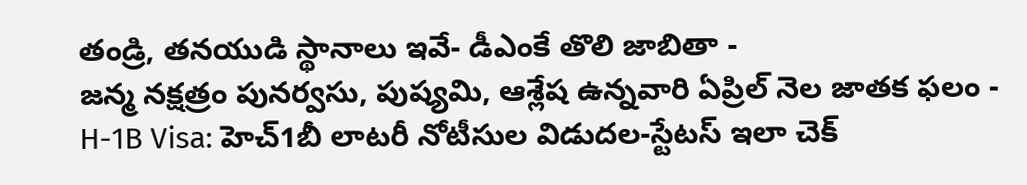తండ్రి, తనయుడి స్థానాలు ఇవే- డీఎంకే తొలి జాబితా -
జన్మ నక్షత్రం పునర్వసు, పుష్యమి, ఆశ్లేష ఉన్నవారి ఏప్రిల్ నెల జాతక ఫలం -
H-1B Visa: హెచ్1బీ లాటరీ నోటీసుల విడుదల-స్టేటస్ ఇలా చెక్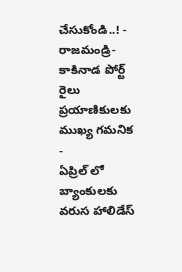చేసుకోండి..! -
రాజమండ్రి- కాకినాడ పోర్ట్ రైలు ప్రయాణికులకు ముఖ్య గమనిక -
ఏప్రిల్ లో బ్యాంకులకు వరుస హాలిడేస్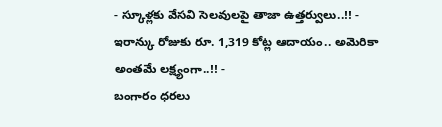- స్కూళ్లకు వేసవి సెలవులపై తాజా ఉత్తర్వులు..!! -
ఇరాన్కు రోజుకు రూ. 1,319 కోట్ల ఆదాయం.. అమెరికా అంతమే లక్ష్యంగా..!! -
బంగారం ధరలు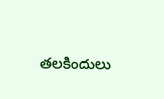తలకిందులు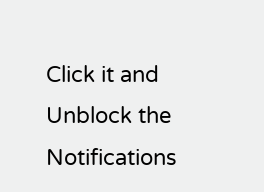Click it and Unblock the Notifications